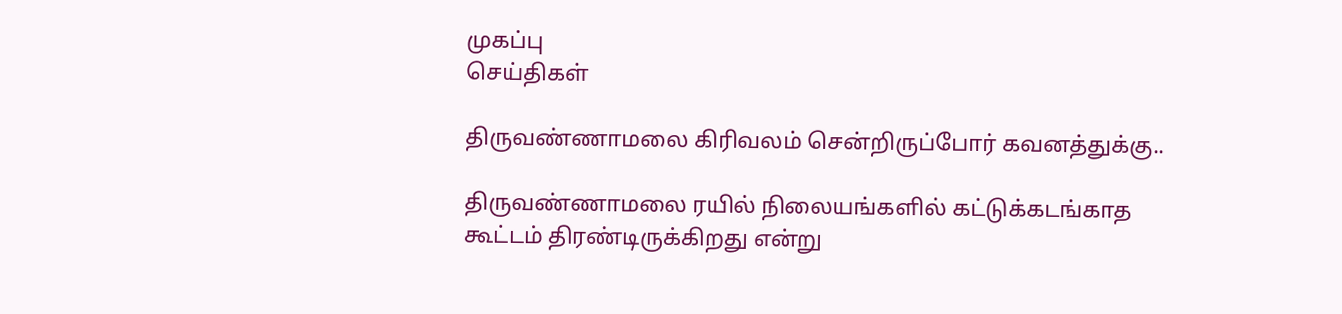முகப்பு
செய்திகள்

திருவண்ணாமலை கிரிவலம் சென்றிருப்போர் கவனத்துக்கு..

திருவண்ணாமலை ரயில் நிலையங்களில் கட்டுக்கடங்காத கூட்டம் திரண்டிருக்கிறது என்று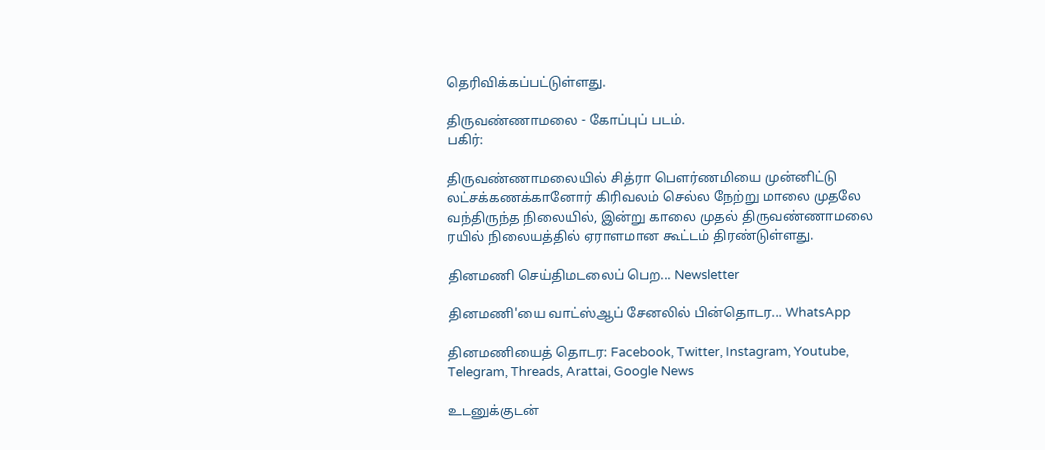தெரிவிக்கப்பட்டுள்ளது.

திருவண்ணாமலை - கோப்புப் படம்.
பகிர்:

திருவண்ணாமலையில் சித்ரா பௌர்ணமியை முன்னிட்டு லட்சக்கணக்கானோர் கிரிவலம் செல்ல நேற்று மாலை முதலே வந்திருந்த நிலையில், இன்று காலை முதல் திருவண்ணாமலை ரயில் நிலையத்தில் ஏராளமான கூட்டம் திரண்டுள்ளது.

தினமணி செய்திமடலைப் பெற... Newsletter

தினமணி'யை வாட்ஸ்ஆப் சேனலில் பின்தொடர... WhatsApp

தினமணியைத் தொடர: Facebook, Twitter, Instagram, Youtube, Telegram, Threads, Arattai, Google News

உடனுக்குடன்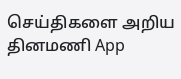செய்திகளை அறிய தினமணி App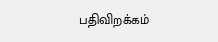பதிவிறக்கம்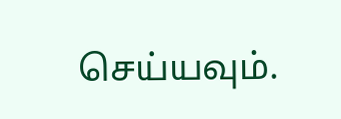செய்யவும்.